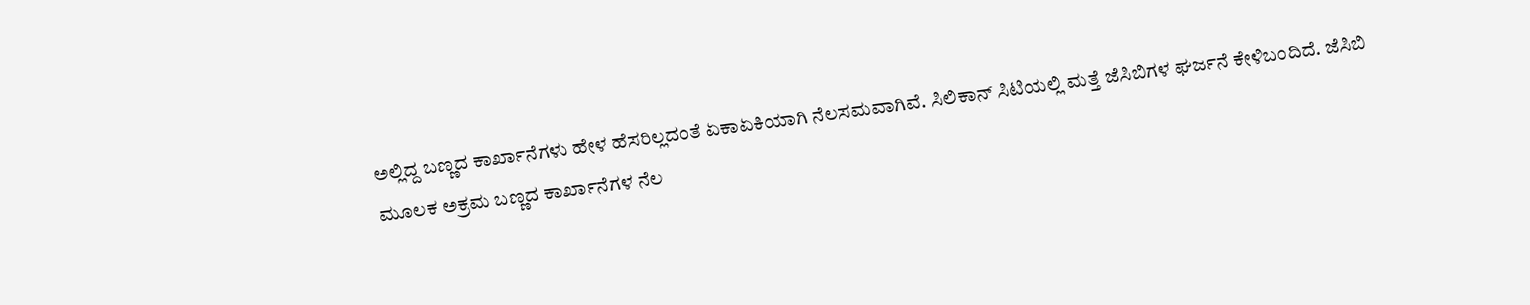ಅಲ್ಲಿದ್ದ ಬಣ್ಣದ ಕಾರ್ಖಾನೆಗಳು ಹೇಳ ಹೆಸರಿಲ್ಲದಂತೆ ಏಕಾಏಕಿಯಾಗಿ ನೆಲಸಮವಾಗಿವೆ. ಸಿಲಿಕಾನ್ ಸಿಟಿಯಲ್ಲಿ ಮತ್ತೆ ಜೆಸಿಬಿಗಳ ಘರ್ಜನೆ ಕೇಳಿಬಂದಿದೆ. ಜೆಸಿಬಿ ಮೂಲಕ ಅಕ್ರಮ ಬಣ್ಣದ ಕಾರ್ಖಾನೆಗಳ ನೆಲ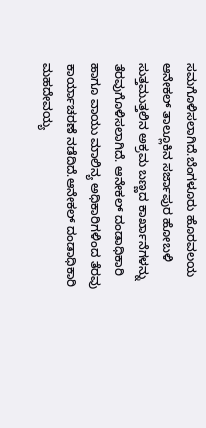ಸಮಗೊಳಿಸಲಾಗಿದೆ.ಬೆಂಗಳೂರು ಹೊರವಲಯ ಆನೇಕಲ್ ತಾಲ್ಲೂಕಿನ ಸರ್ಜಾಪುರ ಹೋಬಳಿ ಸುತ್ತಮುತ್ತಲಿನ ಅಕ್ರಮ ಬಣ್ಣದ ಕಾರ್ಖಾನೆಗಳನ್ನು ತೆರವುಗೊಳಿಸಲಾಗಿದೆ. ಆನೇಕಲ್ ದಂಡಾಧಿಕಾರಿ ಹಾಗೂ ವಾಯು ಮಾಲಿನ್ಯ ಅಧಿಕಾರಿಗಳಿಂದ ತೆರವು ಕಾರ್ಯಾಚರಣೆ ನಡೆದಿದೆ.ಆನೇಕಲ್ ದಂಡಾಧಿಕಾರಿ ಮಹದೇವಯ್ಯ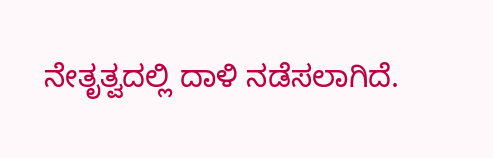ನೇತೃತ್ವದಲ್ಲಿ ದಾಳಿ ನಡೆಸಲಾಗಿದೆ.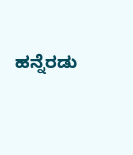ಹನ್ನೆರಡು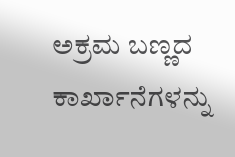ಅಕ್ರಮ ಬಣ್ಣದ ಕಾರ್ಖಾನೆಗಳನ್ನು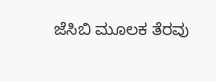ಜೆಸಿಬಿ ಮೂಲಕ ತೆರವು